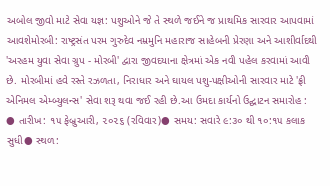અબોલ જીવો માટે સેવા યજ્ઞ: પશુઓને જે તે સ્થળે જઈને જ પ્રાથમિક સારવાર આપવામાં આવશેમોરબી: રાષ્ટ્રસંત પરમ ગુરુદેવ નમ્રમુનિ મહારાજ સાહેબની પ્રેરણા અને આશીર્વાદથી 'અરહમ યુવા સેવા ગ્રુપ - મોરબી' દ્વારા જીવદયાના ક્ષેત્રમાં એક નવી પહેલ કરવામાં આવી છે. મોરબીમાં હવે રસ્તે રઝળતા, નિરાધાર અને ઘાયલ પશુ-પક્ષીઓની સારવાર માટે 'ફ્રી એનિમલ એમ્બ્યુલન્સ' સેવા શરૂ થવા જઈ રહી છે.આ ઉમદા કાર્યનો ઉદ્ઘાટન સમારોહ : ● તારીખ: ૧૫ ફેબ્રુઆરી, ૨૦૨૬ (રવિવાર)● સમય: સવારે ૯:૩૦ થી ૧૦:૧૫ કલાક સુધી● સ્થળ: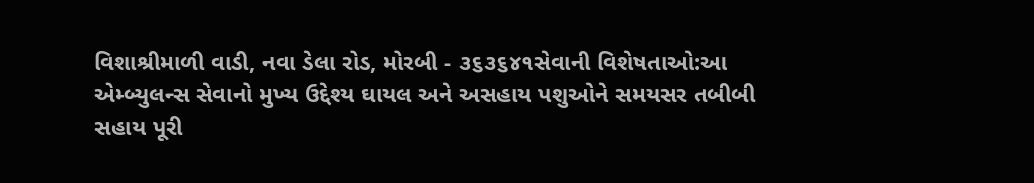વિશાશ્રીમાળી વાડી, નવા ડેલા રોડ, મોરબી - ૩૬૩૬૪૧સેવાની વિશેષતાઓ:આ એમ્બ્યુલન્સ સેવાનો મુખ્ય ઉદ્દેશ્ય ઘાયલ અને અસહાય પશુઓને સમયસર તબીબી સહાય પૂરી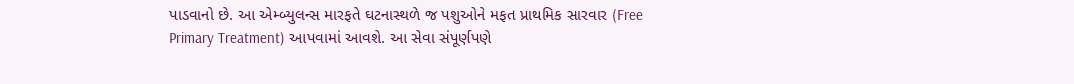પાડવાનો છે. આ એમ્બ્યુલન્સ મારફતે ઘટનાસ્થળે જ પશુઓને મફત પ્રાથમિક સારવાર (Free Primary Treatment) આપવામાં આવશે. આ સેવા સંપૂર્ણપણે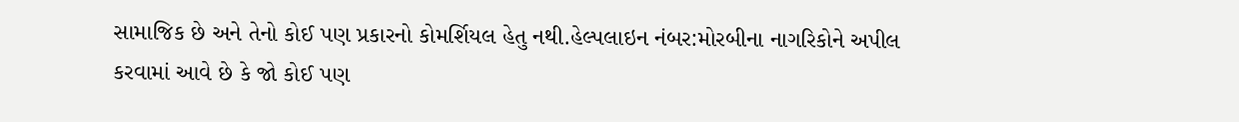સામાજિક છે અને તેનો કોઈ પણ પ્રકારનો કોમર્શિયલ હેતુ નથી.હેલ્પલાઇન નંબર:મોરબીના નાગરિકોને અપીલ કરવામાં આવે છે કે જો કોઈ પણ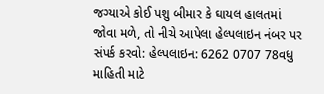જગ્યાએ કોઈ પશુ બીમાર કે ઘાયલ હાલતમાં જોવા મળે, તો નીચે આપેલા હેલ્પલાઇન નંબર પર સંપર્ક કરવો: હેલ્પલાઇન: 6262 0707 78વધુ માહિતી માટે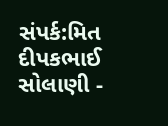સંપર્ક:મિત દીપકભાઈ સોલાણી -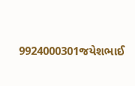9924000301જયેશભાઈ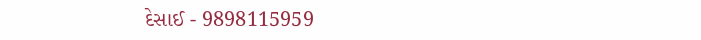દેસાઈ - 9898115959